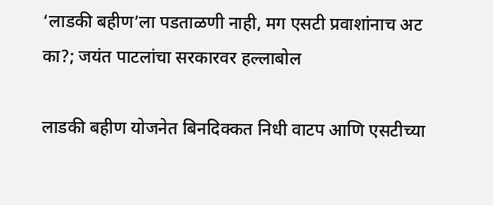‘लाडकी बहीण’ला पडताळणी नाही, मग एसटी प्रवाशांनाच अट का?; जयंत पाटलांचा सरकारवर हल्लाबोल

लाडकी बहीण योजनेत बिनदिक्कत निधी वाटप आणि एसटीच्या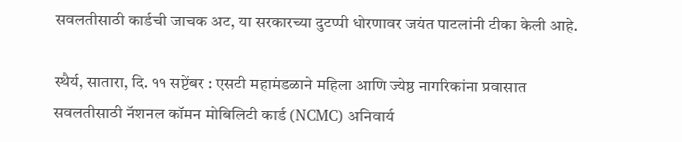सवलतीसाठी कार्डची जाचक अट, या सरकारच्या दुटप्पी धोरणावर जयंत पाटलांनी टीका केली आहे.

स्थैर्य, सातारा, दि. ११ सप्टेंबर : एसटी महामंडळाने महिला आणि ज्येष्ठ नागरिकांना प्रवासात सवलतीसाठी नॅशनल कॉमन मोबिलिटी कार्ड (NCMC) अनिवार्य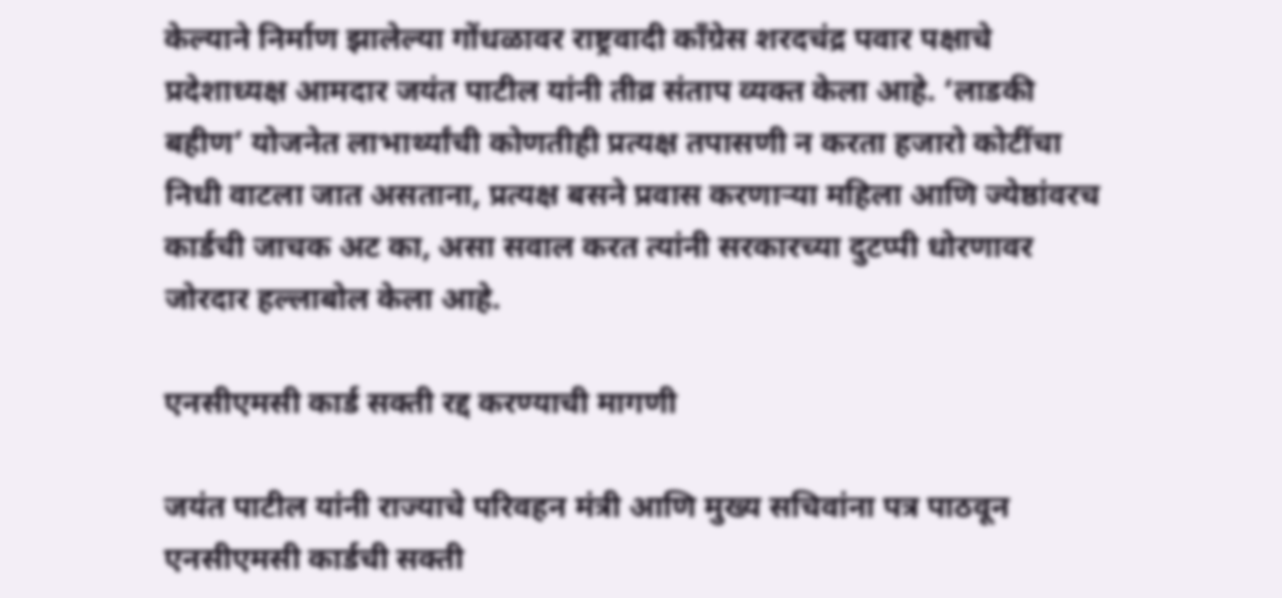केल्याने निर्माण झालेल्या गोंधळावर राष्ट्रवादी काँग्रेस शरदचंद्र पवार पक्षाचे प्रदेशाध्यक्ष आमदार जयंत पाटील यांनी तीव्र संताप व्यक्त केला आहे. ‘लाडकी बहीण’ योजनेत लाभार्थ्यांची कोणतीही प्रत्यक्ष तपासणी न करता हजारो कोटींचा निधी वाटला जात असताना, प्रत्यक्ष बसने प्रवास करणाऱ्या महिला आणि ज्येष्ठांवरच कार्डची जाचक अट का, असा सवाल करत त्यांनी सरकारच्या दुटप्पी धोरणावर जोरदार हल्लाबोल केला आहे.

एनसीएमसी कार्ड सक्ती रद्द करण्याची मागणी

जयंत पाटील यांनी राज्याचे परिवहन मंत्री आणि मुख्य सचिवांना पत्र पाठवून एनसीएमसी कार्डची सक्ती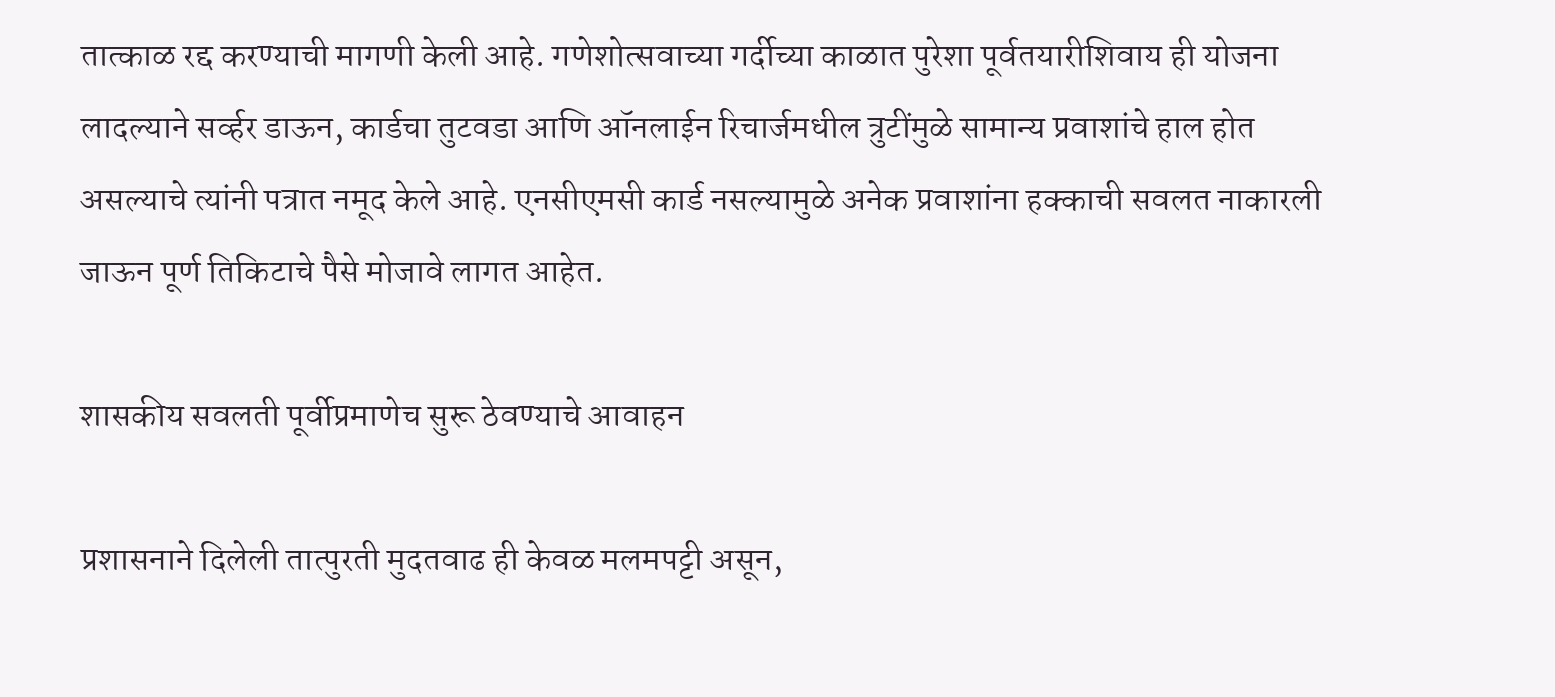तात्काळ रद्द करण्याची मागणी केली आहे. गणेशोत्सवाच्या गर्दीच्या काळात पुरेशा पूर्वतयारीशिवाय ही योजना लादल्याने सर्व्हर डाऊन, कार्डचा तुटवडा आणि ऑनलाईन रिचार्जमधील त्रुटींमुळे सामान्य प्रवाशांचे हाल होत असल्याचे त्यांनी पत्रात नमूद केले आहे. एनसीएमसी कार्ड नसल्यामुळे अनेक प्रवाशांना हक्काची सवलत नाकारली जाऊन पूर्ण तिकिटाचे पैसे मोजावे लागत आहेत.

शासकीय सवलती पूर्वीप्रमाणेच सुरू ठेवण्याचे आवाहन

प्रशासनाने दिलेली तात्पुरती मुदतवाढ ही केवळ मलमपट्टी असून,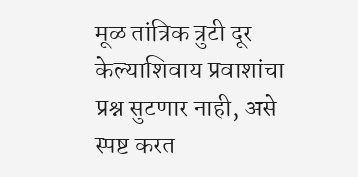मूळ तांत्रिक त्रुटी दूर केल्याशिवाय प्रवाशांचा प्रश्न सुटणार नाही, असे स्पष्ट करत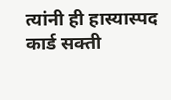त्यांनी ही हास्यास्पद कार्ड सक्ती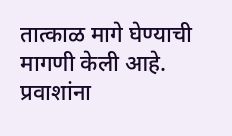तात्काळ मागे घेण्याची मागणी केली आहे. प्रवाशांना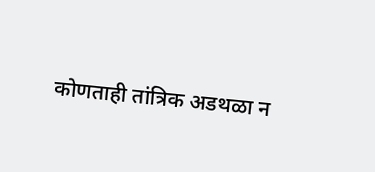कोणताही तांत्रिक अडथळा न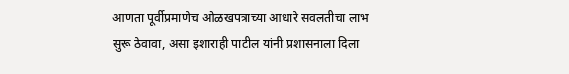आणता पूर्वीप्रमाणेच ओळखपत्राच्या आधारे सवलतीचा लाभ सुरू ठेवावा, असा इशाराही पाटील यांनी प्रशासनाला दिला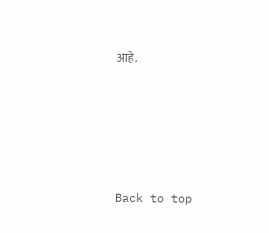आहे.





Back to top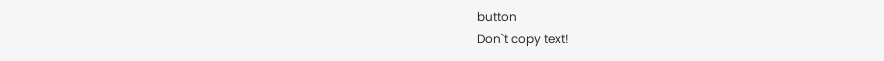button
Don`t copy text!